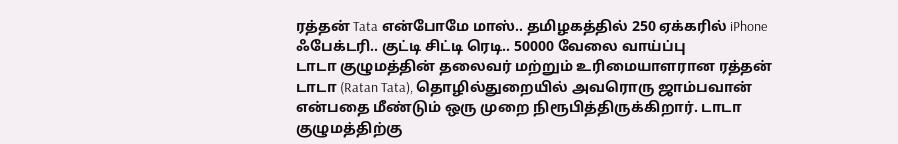ரத்தன் Tata என்போமே மாஸ்.. தமிழகத்தில் 250 ஏக்கரில் iPhone ஃபேக்டரி.. குட்டி சிட்டி ரெடி.. 50000 வேலை வாய்ப்பு
டாடா குழுமத்தின் தலைவர் மற்றும் உரிமையாளரான ரத்தன் டாடா (Ratan Tata), தொழில்துறையில் அவரொரு ஜாம்பவான் என்பதை மீண்டும் ஒரு முறை நிரூபித்திருக்கிறார். டாடா குழுமத்திற்கு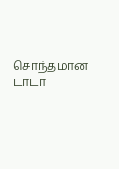சொந்தமான டாடா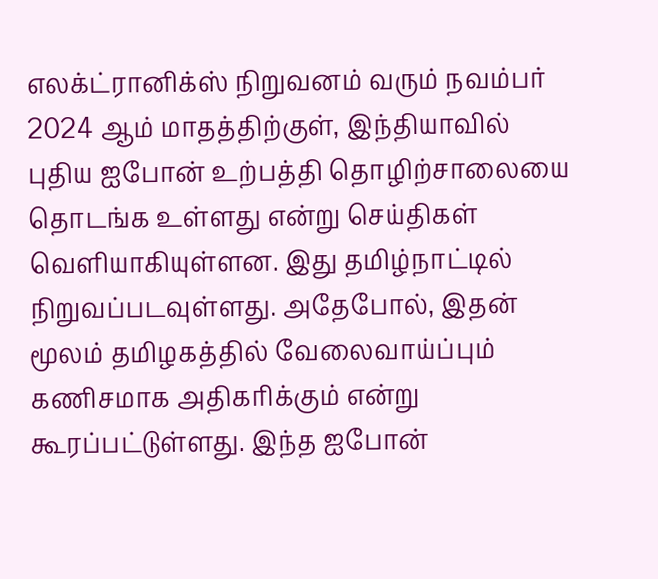எலக்ட்ரானிக்ஸ் நிறுவனம் வரும் நவம்பர் 2024 ஆம் மாதத்திற்குள், இந்தியாவில் புதிய ஐபோன் உற்பத்தி தொழிற்சாலையை தொடங்க உள்ளது என்று செய்திகள் வெளியாகியுள்ளன. இது தமிழ்நாட்டில் நிறுவப்படவுள்ளது. அதேபோல், இதன் மூலம் தமிழகத்தில் வேலைவாய்ப்பும் கணிசமாக அதிகரிக்கும் என்று கூரப்பட்டுள்ளது. இந்த ஐபோன்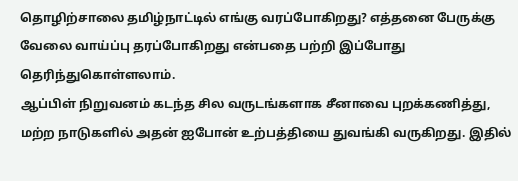தொழிற்சாலை தமிழ்நாட்டில் எங்கு வரப்போகிறது? எத்தனை பேருக்கு வேலை வாய்ப்பு தரப்போகிறது என்பதை பற்றி இப்போது தெரிந்துகொள்ளலாம்.
ஆப்பிள் நிறுவனம் கடந்த சில வருடங்களாக சீனாவை புறக்கணித்து, மற்ற நாடுகளில் அதன் ஐபோன் உற்பத்தியை துவங்கி வருகிறது. இதில்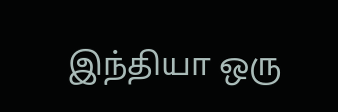இந்தியா ஒரு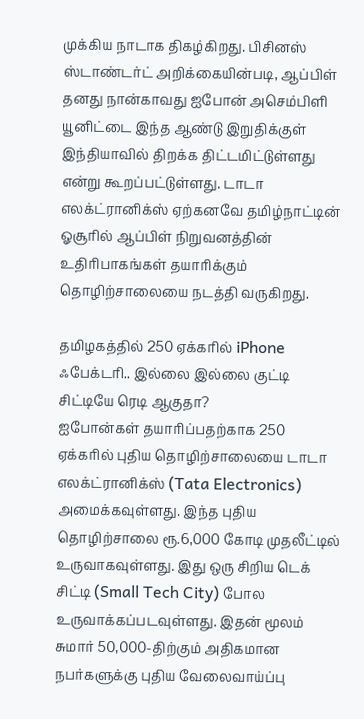முக்கிய நாடாக திகழ்கிறது. பிசினஸ் ஸ்டாண்டர்ட் அறிக்கையின்படி, ஆப்பிள் தனது நான்காவது ஐபோன் அசெம்பிளி யூனிட்டை இந்த ஆண்டு இறுதிக்குள் இந்தியாவில் திறக்க திட்டமிட்டுள்ளது என்று கூறப்பட்டுள்ளது. டாடா எலக்ட்ரானிக்ஸ் ஏற்கனவே தமிழ்நாட்டின் ஓசூரில் ஆப்பிள் நிறுவனத்தின் உதிரிபாகங்கள் தயாரிக்கும் தொழிற்சாலையை நடத்தி வருகிறது.

தமிழகத்தில் 250 ஏக்கரில் iPhone ஃபேக்டரி.. இல்லை இல்லை குட்டி சிட்டியே ரெடி ஆகுதா?
ஐபோன்கள் தயாரிப்பதற்காக 250 ஏக்கரில் புதிய தொழிற்சாலையை டாடா எலக்ட்ரானிக்ஸ் (Tata Electronics) அமைக்கவுள்ளது. இந்த புதிய தொழிற்சாலை ரூ.6,000 கோடி முதலீட்டில் உருவாகவுள்ளது. இது ஒரு சிறிய டெக் சிட்டி (Small Tech City) போல உருவாக்கப்படவுள்ளது. இதன் மூலம் சுமார் 50,000-திற்கும் அதிகமான நபர்களுக்கு புதிய வேலைவாய்ப்பு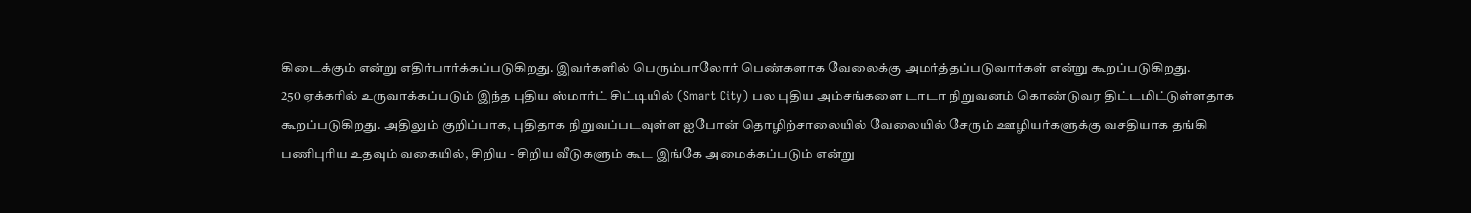கிடைக்கும் என்று எதிர்பார்க்கப்படுகிறது. இவர்களில் பெரும்பாலோர் பெண்களாக வேலைக்கு அமர்த்தப்படுவார்கள் என்று கூறப்படுகிறது.
250 ஏக்கரில் உருவாக்கப்படும் இந்த புதிய ஸ்மார்ட் சிட்டியில் (Smart City) பல புதிய அம்சங்களை டாடா நிறுவனம் கொண்டுவர திட்டமிட்டுள்ளதாக கூறப்படுகிறது. அதிலும் குறிப்பாக, புதிதாக நிறுவப்படவுள்ள ஐபோன் தொழிற்சாலையில் வேலையில் சேரும் ஊழியர்களுக்கு வசதியாக தங்கி பணிபுரிய உதவும் வகையில், சிறிய - சிறிய வீடுகளும் கூட இங்கே அமைக்கப்படும் என்று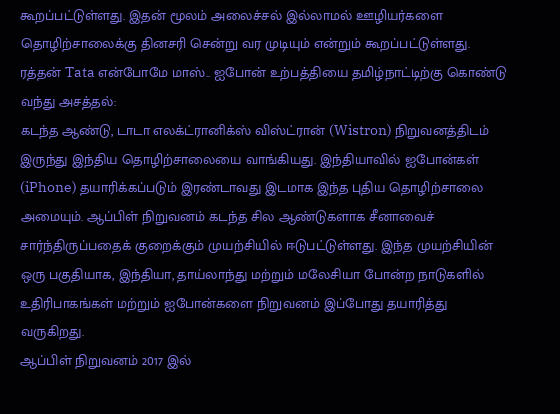கூறப்பட்டுள்ளது. இதன் மூலம் அலைச்சல் இல்லாமல் ஊழியர்களை தொழிற்சாலைக்கு தினசரி சென்று வர முடியும் என்றும் கூறப்பட்டுள்ளது.
ரத்தன் Tata என்போமே மாஸ்.. ஐபோன் உற்பத்தியை தமிழ்நாட்டிற்கு கொண்டு வந்து அசத்தல்:
கடந்த ஆண்டு, டாடா எலக்ட்ரானிக்ஸ் விஸ்ட்ரான் (Wistron) நிறுவனத்திடம் இருந்து இந்திய தொழிற்சாலையை வாங்கியது. இந்தியாவில் ஐபோன்கள் (iPhone) தயாரிக்கப்படும் இரண்டாவது இடமாக இந்த புதிய தொழிற்சாலை அமையும். ஆப்பிள் நிறுவனம் கடந்த சில ஆண்டுகளாக சீனாவைச் சார்ந்திருப்பதைக் குறைக்கும் முயற்சியில் ஈடுபட்டுள்ளது. இந்த முயற்சியின் ஒரு பகுதியாக, இந்தியா, தாய்லாந்து மற்றும் மலேசியா போன்ற நாடுகளில் உதிரிபாகங்கள் மற்றும் ஐபோன்களை நிறுவனம் இப்போது தயாரித்து வருகிறது.
ஆப்பிள் நிறுவனம் 2017 இல்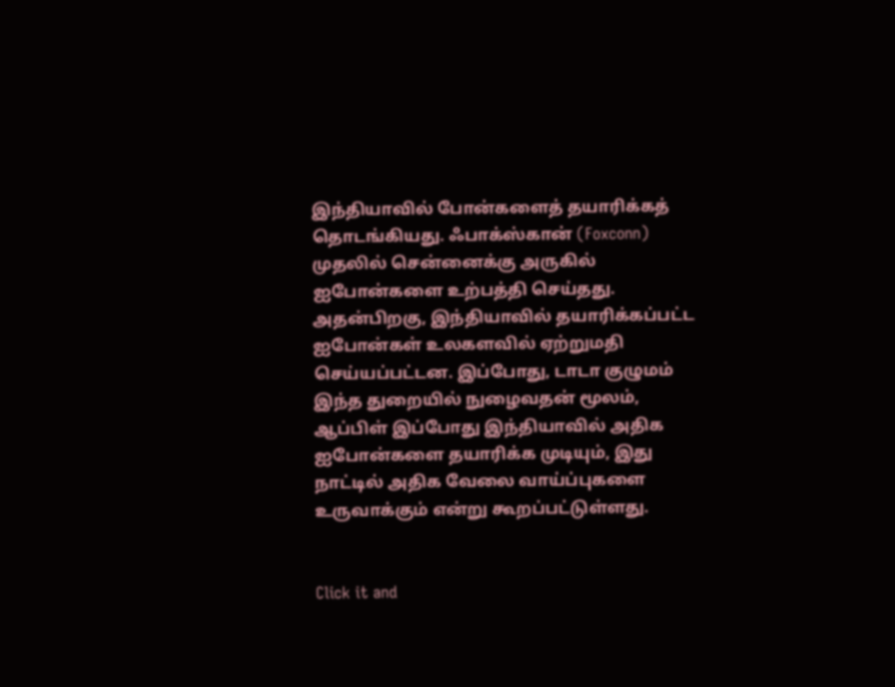இந்தியாவில் போன்களைத் தயாரிக்கத் தொடங்கியது. ஃபாக்ஸ்கான் (Foxconn) முதலில் சென்னைக்கு அருகில் ஐபோன்களை உற்பத்தி செய்தது. அதன்பிறகு, இந்தியாவில் தயாரிக்கப்பட்ட ஐபோன்கள் உலகளவில் ஏற்றுமதி செய்யப்பட்டன. இப்போது, டாடா குழுமம் இந்த துறையில் நுழைவதன் மூலம், ஆப்பிள் இப்போது இந்தியாவில் அதிக ஐபோன்களை தயாரிக்க முடியும், இது நாட்டில் அதிக வேலை வாய்ப்புகளை உருவாக்கும் என்று கூறப்பட்டுள்ளது.


Click it and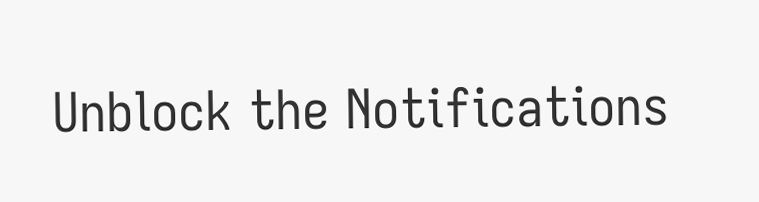Unblock the Notifications